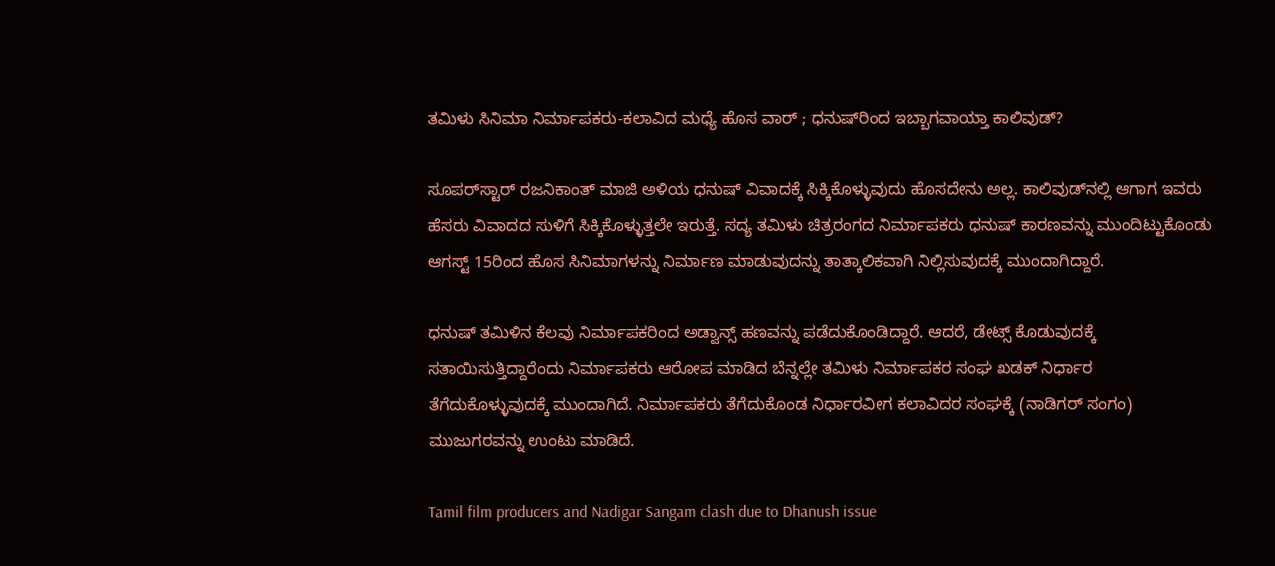ತಮಿಳು ಸಿನಿಮಾ ನಿರ್ಮಾಪಕರು-ಕಲಾವಿದ ಮಧ್ಯೆ ಹೊಸ ವಾರ್ ; ಧನುಷ್‌ರಿಂದ ಇಬ್ಬಾಗವಾಯ್ತಾ ಕಾಲಿವುಡ್?

ಸೂಪರ್‌ಸ್ಟಾರ್ ರಜನಿಕಾಂತ್ ಮಾಜಿ ಅಳಿಯ ಧನುಷ್ ವಿವಾದಕ್ಕೆ ಸಿಕ್ಕಿಕೊಳ್ಳುವುದು ಹೊಸದೇನು ಅಲ್ಲ. ಕಾಲಿವುಡ್‌ನಲ್ಲಿ ಆಗಾಗ ಇವರು ಹೆಸರು ವಿವಾದದ ಸುಳಿಗೆ ಸಿಕ್ಕಿಕೊಳ್ಳುತ್ತಲೇ ಇರುತ್ತೆ. ಸದ್ಯ ತಮಿಳು ಚಿತ್ರರಂಗದ ನಿರ್ಮಾಪಕರು ಧನುಷ್ ಕಾರಣವನ್ನು ಮುಂದಿಟ್ಟುಕೊಂಡು ಆಗಸ್ಟ್ 15ರಿಂದ ಹೊಸ ಸಿನಿಮಾಗಳನ್ನು ನಿರ್ಮಾಣ ಮಾಡುವುದನ್ನು ತಾತ್ಕಾಲಿಕವಾಗಿ ನಿಲ್ಲಿಸುವುದಕ್ಕೆ ಮುಂದಾಗಿದ್ದಾರೆ.

ಧನುಷ್ ತಮಿಳಿನ ಕೆಲವು ನಿರ್ಮಾಪಕರಿಂದ ಅಡ್ವಾನ್ಸ್ ಹಣವನ್ನು ಪಡೆದುಕೊಂಡಿದ್ದಾರೆ. ಆದರೆ, ಡೇಟ್ಸ್ ಕೊಡುವುದಕ್ಕೆ ಸತಾಯಿಸುತ್ತಿದ್ದಾರೆಂದು ನಿರ್ಮಾಪಕರು ಆರೋಪ ಮಾಡಿದ ಬೆನ್ನಲ್ಲೇ ತಮಿಳು ನಿರ್ಮಾಪಕರ ಸಂಘ ಖಡಕ್ ನಿರ್ಧಾರ ತೆಗೆದುಕೊಳ್ಳುವುದಕ್ಕೆ ಮುಂದಾಗಿದೆ. ನಿರ್ಮಾಪಕರು ತೆಗೆದುಕೊಂಡ ನಿರ್ಧಾರವೀಗ ಕಲಾವಿದರ ಸಂಘಕ್ಕೆ (ನಾಡಿಗರ್ ಸಂಗಂ) ಮುಜುಗರವನ್ನು ಉಂಟು ಮಾಡಿದೆ.

Tamil film producers and Nadigar Sangam clash due to Dhanush issue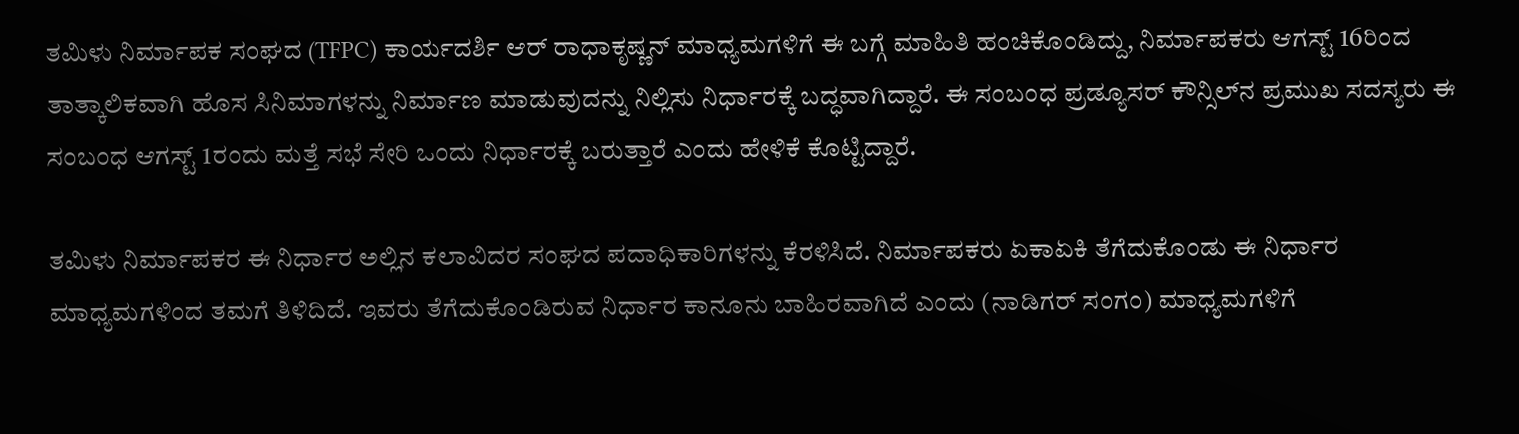ತಮಿಳು ನಿರ್ಮಾಪಕ ಸಂಘದ (TFPC) ಕಾರ್ಯದರ್ಶಿ ಆರ್ ರಾಧಾಕೃಷ್ಣನ್ ಮಾಧ್ಯಮಗಳಿಗೆ ಈ ಬಗ್ಗೆ ಮಾಹಿತಿ ಹಂಚಿಕೊಂಡಿದ್ದು, ನಿರ್ಮಾಪಕರು ಆಗಸ್ಟ್ 16ರಿಂದ ತಾತ್ಕಾಲಿಕವಾಗಿ ಹೊಸ ಸಿನಿಮಾಗಳನ್ನು ನಿರ್ಮಾಣ ಮಾಡುವುದನ್ನು ನಿಲ್ಲಿಸು ನಿರ್ಧಾರಕ್ಕೆ ಬದ್ಧವಾಗಿದ್ದಾರೆ. ಈ ಸಂಬಂಧ ಪ್ರಡ್ಯೂಸರ್ ಕೌನ್ಸಿಲ್‌ನ ಪ್ರಮುಖ ಸದಸ್ಯರು ಈ ಸಂಬಂಧ ಆಗಸ್ಟ್ 1ರಂದು ಮತ್ತೆ ಸಭೆ ಸೇರಿ ಒಂದು ನಿರ್ಧಾರಕ್ಕೆ ಬರುತ್ತಾರೆ ಎಂದು ಹೇಳಿಕೆ ಕೊಟ್ಟಿದ್ದಾರೆ.

ತಮಿಳು ನಿರ್ಮಾಪಕರ ಈ ನಿರ್ಧಾರ ಅಲ್ಲಿನ ಕಲಾವಿದರ ಸಂಘದ ಪದಾಧಿಕಾರಿಗಳನ್ನು ಕೆರಳಿಸಿದೆ. ನಿರ್ಮಾಪಕರು ಏಕಾಏಕಿ ತೆಗೆದುಕೊಂಡು ಈ ನಿರ್ಧಾರ ಮಾಧ್ಯಮಗಳಿಂದ ತಮಗೆ ತಿಳಿದಿದೆ. ಇವರು ತೆಗೆದುಕೊಂಡಿರುವ ನಿರ್ಧಾರ ಕಾನೂನು ಬಾಹಿರವಾಗಿದೆ ಎಂದು (ನಾಡಿಗರ್ ಸಂಗಂ) ಮಾಧ್ಯಮಗಳಿಗೆ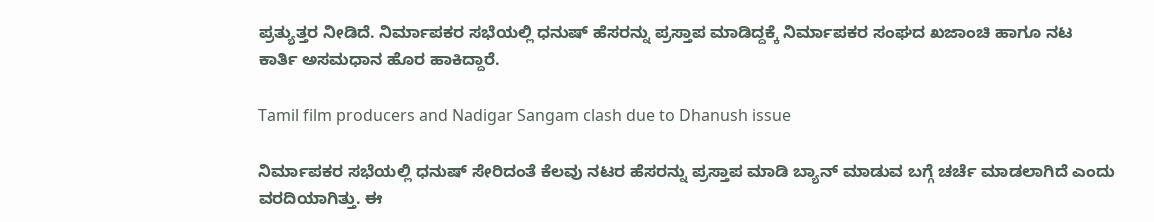ಪ್ರತ್ಯುತ್ತರ ನೀಡಿದೆ. ನಿರ್ಮಾಪಕರ ಸಭೆಯಲ್ಲಿ ಧನುಷ್ ಹೆಸರನ್ನು ಪ್ರಸ್ತಾಪ ಮಾಡಿದ್ದಕ್ಕೆ ನಿರ್ಮಾಪಕರ ಸಂಘದ ಖಜಾಂಚಿ ಹಾಗೂ ನಟ ಕಾರ್ತಿ ಅಸಮಧಾನ ಹೊರ ಹಾಕಿದ್ದಾರೆ.

Tamil film producers and Nadigar Sangam clash due to Dhanush issue

ನಿರ್ಮಾಪಕರ ಸಭೆಯಲ್ಲಿ ಧನುಷ್ ಸೇರಿದಂತೆ ಕೆಲವು ನಟರ ಹೆಸರನ್ನು ಪ್ರಸ್ತಾಪ ಮಾಡಿ ಬ್ಯಾನ್ ಮಾಡುವ ಬಗ್ಗೆ ಚರ್ಚೆ ಮಾಡಲಾಗಿದೆ ಎಂದು ವರದಿಯಾಗಿತ್ತು. ಈ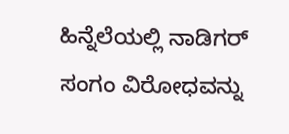ಹಿನ್ನೆಲೆಯಲ್ಲಿ ನಾಡಿಗರ್ ಸಂಗಂ ವಿರೋಧವನ್ನು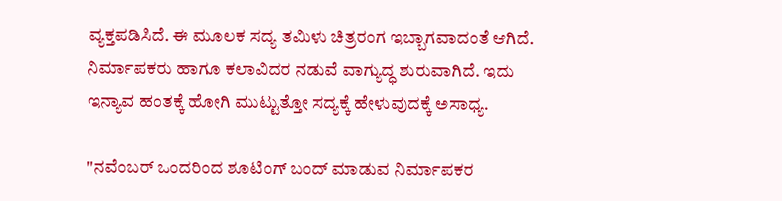ವ್ಯಕ್ತಪಡಿಸಿದೆ. ಈ ಮೂಲಕ ಸದ್ಯ ತಮಿಳು ಚಿತ್ರರಂಗ ಇಬ್ಬಾಗವಾದಂತೆ ಆಗಿದೆ. ನಿರ್ಮಾಪಕರು ಹಾಗೂ ಕಲಾವಿದರ ನಡುವೆ ವಾಗ್ಯುದ್ಧ ಶುರುವಾಗಿದೆ. ಇದು ಇನ್ಯಾವ ಹಂತಕ್ಕೆ ಹೋಗಿ ಮುಟ್ಟುತ್ತೋ ಸದ್ಯಕ್ಕೆ ಹೇಳುವುದಕ್ಕೆ ಅಸಾಧ್ಯ.

"ನವೆಂಬರ್ ಒಂದರಿಂದ ಶೂಟಿಂಗ್ ಬಂದ್ ಮಾಡುವ ನಿರ್ಮಾಪಕರ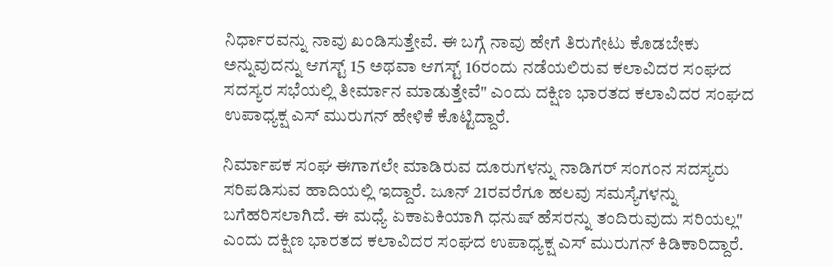ನಿರ್ಧಾರವನ್ನು ನಾವು ಖಂಡಿಸುತ್ತೇವೆ. ಈ ಬಗ್ಗೆ ನಾವು ಹೇಗೆ ತಿರುಗೇಟು ಕೊಡಬೇಕು ಅನ್ನುವುದನ್ನು ಆಗಸ್ಟ್ 15 ಅಥವಾ ಆಗಸ್ಟ್ 16ರಂದು ನಡೆಯಲಿರುವ ಕಲಾವಿದರ ಸಂಘದ ಸದಸ್ಯರ ಸಭೆಯಲ್ಲಿ ತೀರ್ಮಾನ ಮಾಡುತ್ತೇವೆ" ಎಂದು ದಕ್ಷಿಣ ಭಾರತದ ಕಲಾವಿದರ ಸಂಘದ ಉಪಾಧ್ಯಕ್ಷ ಎಸ್ ಮುರುಗನ್ ಹೇಳಿಕೆ ಕೊಟ್ಟಿದ್ದಾರೆ.

ನಿರ್ಮಾಪಕ ಸಂಘ ಈಗಾಗಲೇ ಮಾಡಿರುವ ದೂರುಗಳನ್ನು ನಾಡಿಗರ್ ಸಂಗಂನ ಸದಸ್ಯರು ಸರಿಪಡಿಸುವ ಹಾದಿಯಲ್ಲಿ ಇದ್ದಾರೆ. ಜೂನ್ 21ರವರೆಗೂ ಹಲವು ಸಮಸ್ಯೆಗಳನ್ನು ಬಗೆಹರಿಸಲಾಗಿದೆ. ಈ ಮಧ್ಯೆ ಏಕಾಏಕಿಯಾಗಿ ಧನುಷ್ ಹೆಸರನ್ನು ತಂದಿರುವುದು ಸರಿಯಲ್ಲ" ಎಂದು ದಕ್ಷಿಣ ಭಾರತದ ಕಲಾವಿದರ ಸಂಘದ ಉಪಾಧ್ಯಕ್ಷ ಎಸ್ ಮುರುಗನ್ ಕಿಡಿಕಾರಿದ್ದಾರೆ.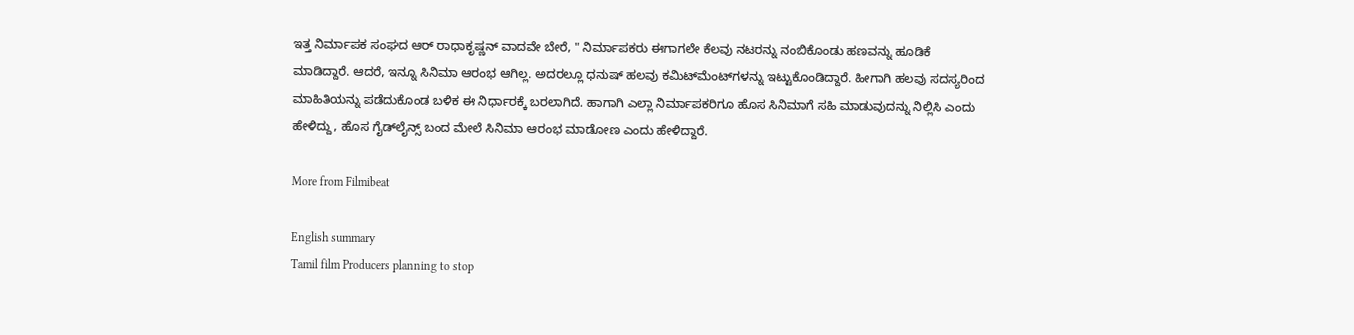ಇತ್ತ ನಿರ್ಮಾಪಕ ಸಂಘದ ಆರ್ ರಾಧಾಕೃಷ್ಣನ್ ವಾದವೇ ಬೇರೆ, " ನಿರ್ಮಾಪಕರು ಈಗಾಗಲೇ ಕೆಲವು ನಟರನ್ನು ನಂಬಿಕೊಂಡು ಹಣವನ್ನು ಹೂಡಿಕೆ ಮಾಡಿದ್ದಾರೆ. ಆದರೆ, ಇನ್ನೂ ಸಿನಿಮಾ ಆರಂಭ ಆಗಿಲ್ಲ. ಅದರಲ್ಲೂ ಧನುಷ್ ಹಲವು ಕಮಿಟ್‌ಮೆಂಟ್‌ಗಳನ್ನು ಇಟ್ಟುಕೊಂಡಿದ್ದಾರೆ. ಹೀಗಾಗಿ ಹಲವು ಸದಸ್ಯರಿಂದ ಮಾಹಿತಿಯನ್ನು ಪಡೆದುಕೊಂಡ ಬಳಿಕ ಈ ನಿರ್ಧಾರಕ್ಕೆ ಬರಲಾಗಿದೆ. ಹಾಗಾಗಿ ಎಲ್ಲಾ ನಿರ್ಮಾಪಕರಿಗೂ ಹೊಸ ಸಿನಿಮಾಗೆ ಸಹಿ ಮಾಡುವುದನ್ನು ನಿಲ್ಲಿಸಿ ಎಂದು ಹೇಳಿದ್ದು, ಹೊಸ ಗೈಡ್‌ಲೈನ್ಸ್‌ ಬಂದ ಮೇಲೆ ಸಿನಿಮಾ ಆರಂಭ ಮಾಡೋಣ ಎಂದು ಹೇಳಿದ್ದಾರೆ.

More from Filmibeat

English summary
Tamil film Producers planning to stop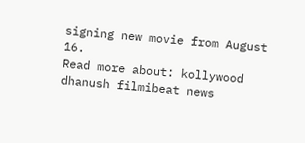signing new movie from August 16.
Read more about: kollywood dhanush filmibeat news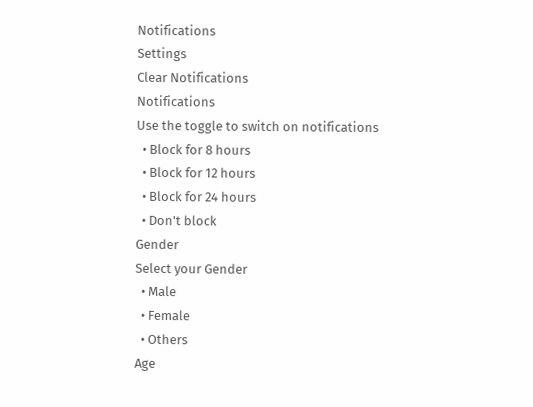Notifications
Settings
Clear Notifications
Notifications
Use the toggle to switch on notifications
  • Block for 8 hours
  • Block for 12 hours
  • Block for 24 hours
  • Don't block
Gender
Select your Gender
  • Male
  • Female
  • Others
Age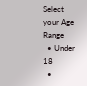Select your Age Range
  • Under 18
  •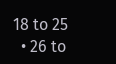18 to 25
  • 26 to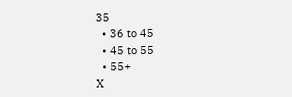35
  • 36 to 45
  • 45 to 55
  • 55+
X